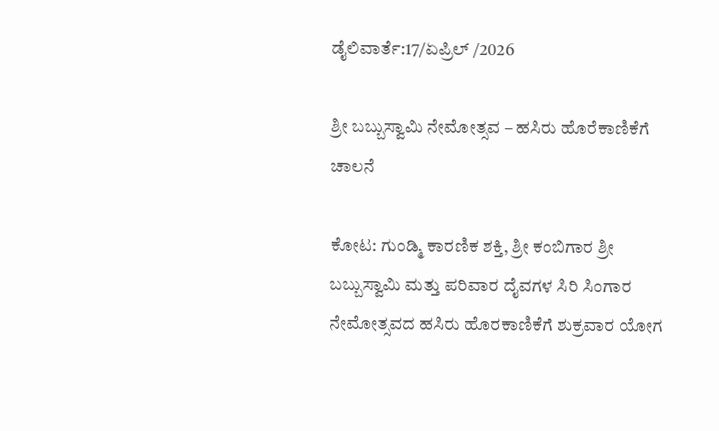ಡೈಲಿವಾರ್ತೆ:17/ಏಪ್ರಿಲ್ /2026

ಶ್ರೀ ಬಬ್ಬುಸ್ವಾಮಿ ನೇಮೋತ್ಸವ – ಹಸಿರು ಹೊರೆಕಾಣಿಕೆಗೆ ಚಾಲನೆ

ಕೋಟ: ಗುಂಡ್ಮಿ ಕಾರಣಿಕ ಶಕ್ತಿ, ಶ್ರೀ ಕಂಬಿಗಾರ ಶ್ರೀ ಬಬ್ಬುಸ್ವಾಮಿ ಮತ್ತು ಪರಿವಾರ ದೈವಗಳ ಸಿರಿ ಸಿಂಗಾರ ನೇಮೋತ್ಸವದ ಹಸಿರು ಹೊರಕಾಣಿಕೆಗೆ ಶುಕ್ರವಾರ ಯೋಗ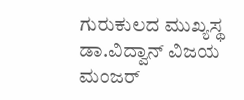ಗುರುಕುಲದ ಮುಖ್ಯಸ್ಥ ಡಾ.ವಿದ್ವಾನ್ ವಿಜಯ ಮಂಜರ್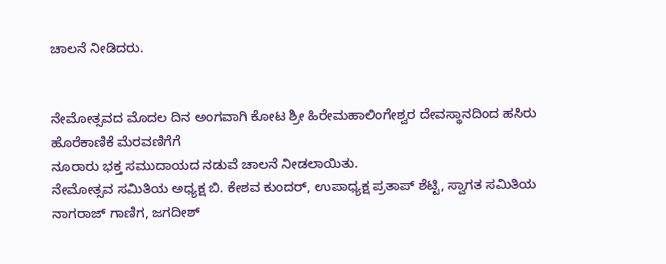ಚಾಲನೆ ನೀಡಿದರು.


ನೇಮೋತ್ಸವದ ಮೊದಲ ದಿನ ಅಂಗವಾಗಿ ಕೋಟ ಶ್ರೀ ಹಿರೇಮಹಾಲಿಂಗೇಶ್ವರ ದೇವಸ್ಥಾನದಿಂದ ಹಸಿರು ಹೊರೆಕಾಣಿಕೆ ಮೆರವಣಿಗೆಗೆ
ನೂರಾರು ಭಕ್ತ ಸಮುದಾಯದ ನಡುವೆ ಚಾಲನೆ ನೀಡಲಾಯಿತು.
ನೇಮೋತ್ಸವ ಸಮಿತಿಯ ಅಧ್ಯಕ್ಷ ಬಿ. ಕೇಶವ ಕುಂದರ್, ಉಪಾಧ್ಯಕ್ಷ ಪ್ರತಾಪ್ ಶೆಟ್ಟಿ, ಸ್ವಾಗತ ಸಮಿತಿಯ ನಾಗರಾಜ್ ಗಾಣಿಗ, ಜಗದೀಶ್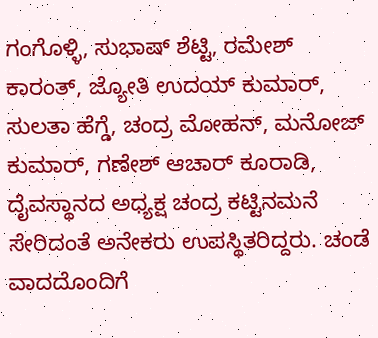ಗಂಗೊಳ್ಳಿ, ಸುಭಾಷ್ ಶೆಟ್ಟಿ, ರಮೇಶ್ ಕಾರಂತ್, ಜ್ಯೋತಿ ಉದಯ್ ಕುಮಾರ್, ಸುಲತಾ ಹೆಗ್ಡೆ, ಚಂದ್ರ ಮೋಹನ್, ಮನೋಜ್ ಕುಮಾರ್, ಗಣೇಶ್ ಆಚಾರ್ ಕೂರಾಡಿ, ದೈವಸ್ಥಾನದ ಅಧ್ಯಕ್ಷ ಚಂದ್ರ ಕಟ್ಟಿನಮನೆ ಸೇರಿದಂತೆ ಅನೇಕರು ಉಪಸ್ಥಿತರಿದ್ದರು. ಚಂಡೆ ವಾದದೊಂದಿಗೆ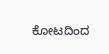ಕೋಟದಿಂದ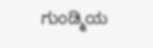ಗುಂಡ್ಮಿಯ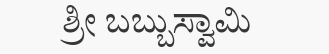ಶ್ರೀ ಬಬ್ಬುಸ್ವಾಮಿ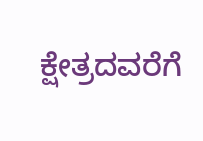ಕ್ಷೇತ್ರದವರೆಗೆ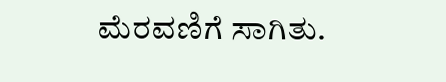ಮೆರವಣಿಗೆ ಸಾಗಿತು.